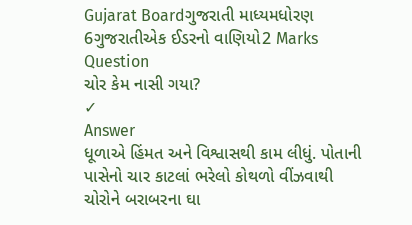Gujarat Boardગુજરાતી માધ્યમધોરણ 6ગુજરાતીએક ઈડરનો વાણિયો2 Marks
Question
ચોર કેમ નાસી ગયા?
✓
Answer
ધૂળાએ હિંમત અને વિશ્વાસથી કામ લીધું. પોતાની પાસેનો ચાર કાટલાં ભરેલો કોથળો વીંઝવાથી ચોરોને બરાબરના ઘા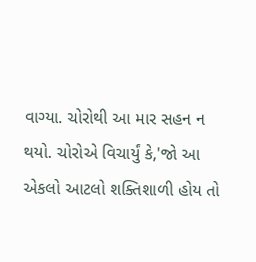વાગ્યા. ચોરોથી આ માર સહન ન થયો. ચોરોએ વિચાર્યું કે,'જો આ એકલો આટલો શક્તિશાળી હોય તો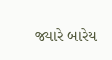જ્યારે બારેય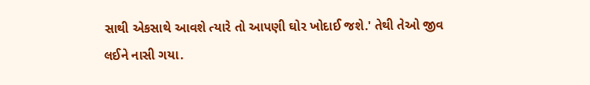સાથી એકસાથે આવશે ત્યારે તો આપણી ઘોર ખોદાઈ જશે.' તેથી તેઓ જીવ લઈને નાસી ગયા.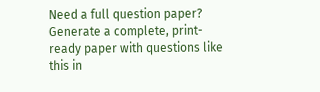Need a full question paper?
Generate a complete, print-ready paper with questions like this in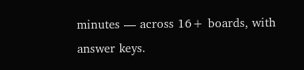minutes — across 16+ boards, with answer keys.